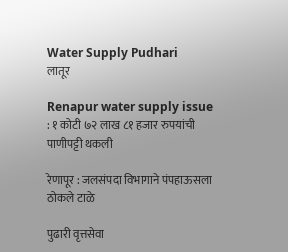Water Supply Pudhari
लातूर

Renapur water supply issue : १ कोटी ७२ लाख ८१ हजार रुपयांची पाणीपट्टी थकली

रेणापूर : जलसंपदा विभागाने पंपहाऊसला ठोकले टाळे

पुढारी वृत्तसेवा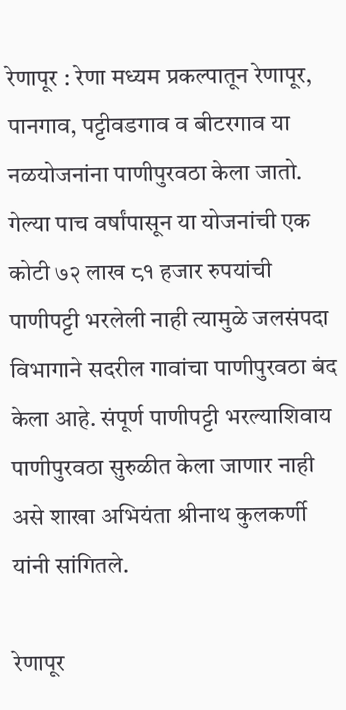रेणापूर : रेणा मध्यम प्रकल्पातून रेणापूर, पानगाव, पट्टीवडगाव व बीटरगाव या नळयोजनांना पाणीपुरवठा केला जातो. गेल्या पाच वर्षांपासून या योजनांची एक कोटी ७२ लाख ८१ हजार रुपयांची पाणीपट्टी भरलेली नाही त्यामुळे जलसंपदा विभागाने सदरील गावांचा पाणीपुरवठा बंद केला आहे. संपूर्ण पाणीपट्टी भरल्याशिवाय पाणीपुरवठा सुरुळीत केला जाणार नाही असे शाखा अभियंता श्रीनाथ कुलकर्णी यांनी सांगितले.

रेणापूर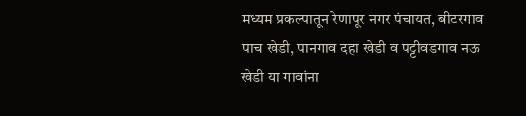मध्यम प्रकल्पातून रेणापूर नगर पंचायत, बीटरगाव पाच खेडी, पानगाव दहा खेडी व पट्टीवडगाव नऊ खेडी या गावांना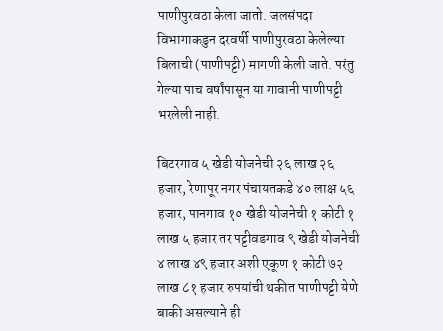पाणीपुरवठा केला जातो. जलसंपदा विभागाकडुन दरवर्षी पाणीपुरवठा केलेल्या बिलाची (पाणीपट्टी) मागणी केली जाते. परंतु गेल्या पाच वर्षांपासून या गावानी पाणीपट्टी भरलेली नाही.

बिटरगाव ५ खेडी योजनेची २६ लाख २६ हजार, रेणापूर नगर पंचायतकडे ४० लाक्ष ५६ हजार, पानगाव १० खेडी योजनेची १ कोटी १ लाख ५ हजार तर पट्टीवडगाव ९ खेडी योजनेची ४ लाख ४९ हजार अशी एकूण १ कोटी ७२ लाख ८१ हजार रुपयांची थकीत पाणीपट्टी येणे बाकी असल्याने ही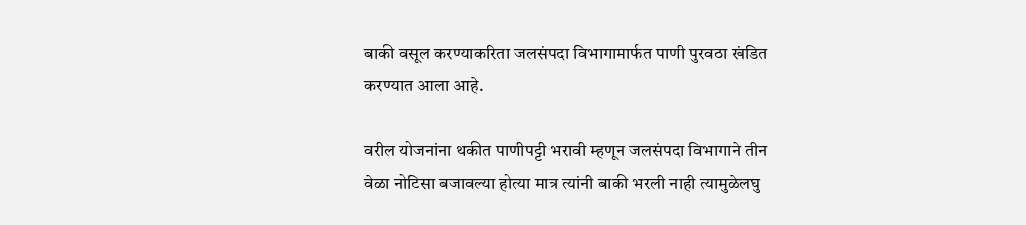बाकी वसूल करण्याकरिता जलसंपदा विभागामार्फत पाणी पुरवठा खंडित करण्यात आला आहे.

वरील योजनांना थकीत पाणीपट्टी भरावी म्हणून जलसंपदा विभागाने तीन वेळा नोटिसा बजावल्या होत्या मात्र त्यांनी बाकी भरली नाही त्यामुळेलघु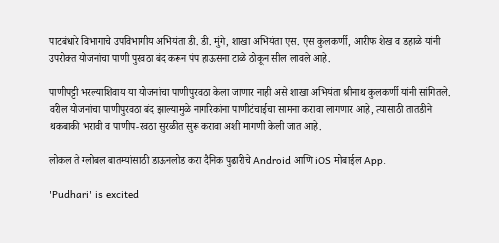पाटबंधारे विभागाचे उपविभागीय अभियंता डी. डी. मुंगे, शाखा अभियंता एस. एस कुलकर्णी, आरीफ शेख व डहाळे यांनी उपरोक्त योजनांचा पाणी पुरवठा बंद करून पंप हाऊसना टाळे ठोकून सील लावले आहे.

पाणीपट्टी भरल्याशिवाय या योजनांचा पाणीपुरवठा केला जाणार नाही असे शाखा अभियंता श्रीनाथ कुलकर्णी यांनी सांगितले. वरील योजनांचा पाणीपुरवठा बंद झाल्यामुळे नागरिकांना पाणीटंचाईचा सामना करावा लागणार आहे, त्यासाठी तातडीने थकबाकी भरावी व पाणीप-रवठा सुरळीत सुरू करावा अशी मागणी केली जात आहे.

लोकल ते ग्लोबल बातम्यांसाठी डाऊनलोड करा दैनिक पुढारीचे Android आणि iOS मोबाईल App.

'Pudhari' is excited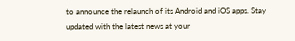to announce the relaunch of its Android and iOS apps. Stay updated with the latest news at your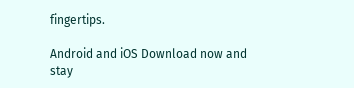fingertips.

Android and iOS Download now and stay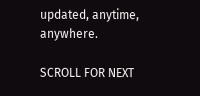updated, anytime, anywhere.

SCROLL FOR NEXT